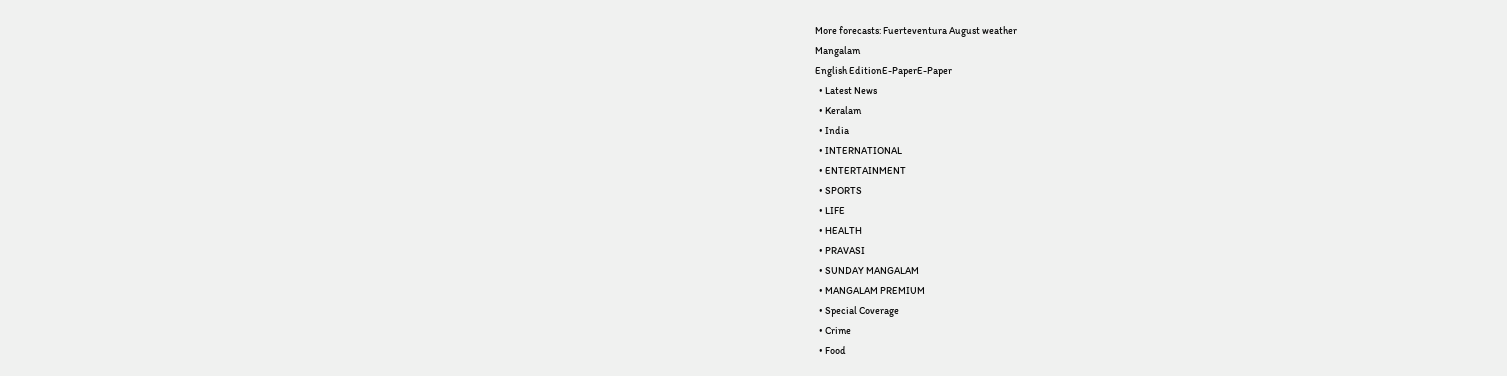More forecasts: Fuerteventura August weather
Mangalam
English EditionE-PaperE-Paper
  • Latest News
  • Keralam
  • India
  • INTERNATIONAL
  • ENTERTAINMENT
  • SPORTS
  • LIFE
  • HEALTH
  • PRAVASI
  • SUNDAY MANGALAM
  • MANGALAM PREMIUM
  • Special Coverage
  • Crime
  • Food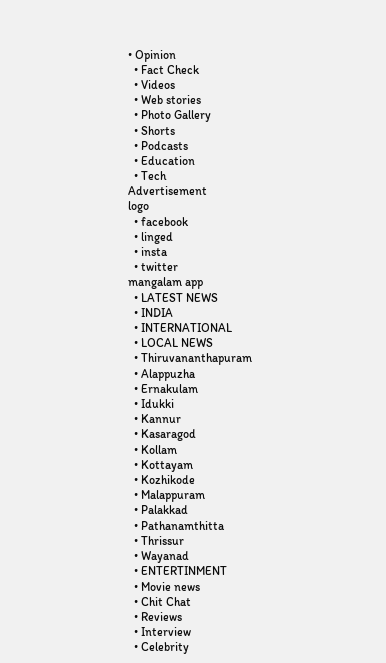• Opinion
  • Fact Check
  • Videos
  • Web stories
  • Photo Gallery
  • Shorts
  • Podcasts
  • Education
  • Tech
Advertisement
logo
  • facebook
  • linged
  • insta
  • twitter
mangalam app
  • LATEST NEWS
  • INDIA
  • INTERNATIONAL
  • LOCAL NEWS
  • Thiruvananthapuram
  • Alappuzha
  • Ernakulam
  • Idukki
  • Kannur
  • Kasaragod
  • Kollam
  • Kottayam
  • Kozhikode
  • Malappuram
  • Palakkad
  • Pathanamthitta
  • Thrissur
  • Wayanad
  • ENTERTINMENT
  • Movie news
  • Chit Chat
  • Reviews
  • Interview
  • Celebrity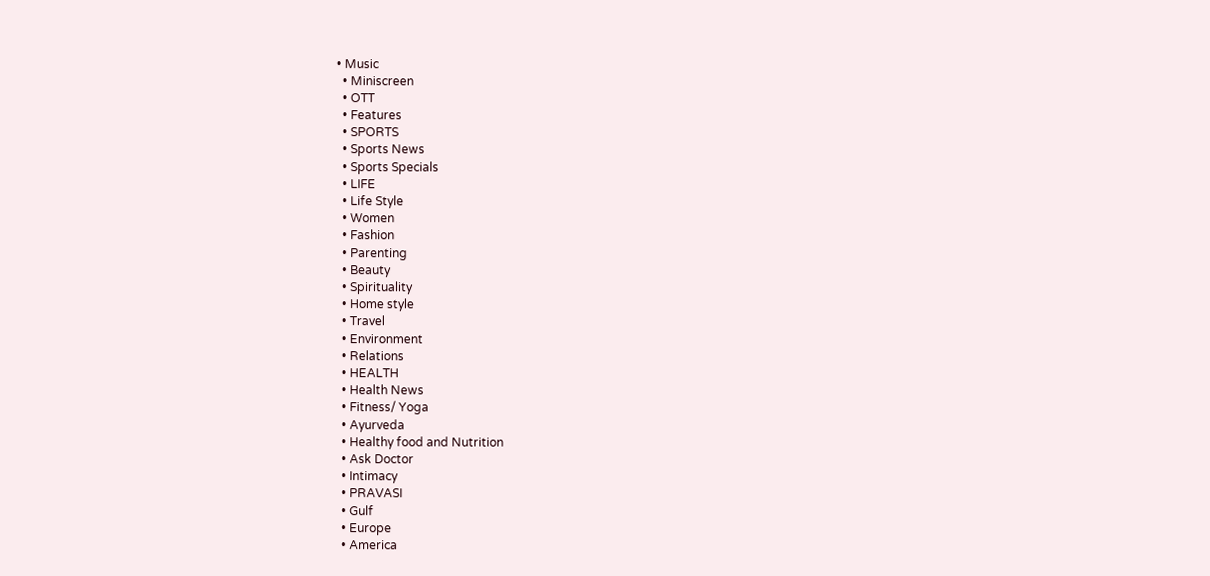• Music
  • Miniscreen
  • OTT
  • Features
  • SPORTS
  • Sports News
  • Sports Specials
  • LIFE
  • Life Style
  • Women
  • Fashion
  • Parenting
  • Beauty
  • Spirituality
  • Home style
  • Travel
  • Environment
  • Relations
  • HEALTH
  • Health News
  • Fitness/ Yoga
  • Ayurveda
  • Healthy food and Nutrition
  • Ask Doctor
  • Intimacy
  • PRAVASI
  • Gulf
  • Europe
  • America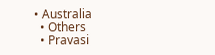• Australia
  • Others
  • Pravasi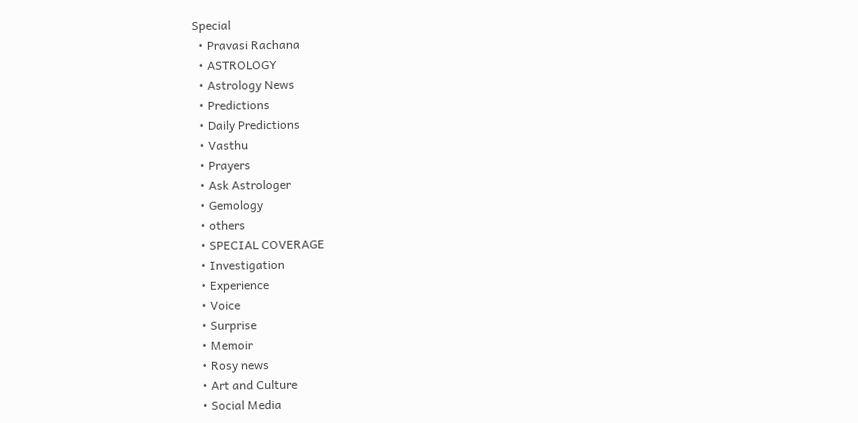Special
  • Pravasi Rachana
  • ASTROLOGY
  • Astrology News
  • Predictions
  • Daily Predictions
  • Vasthu
  • Prayers
  • Ask Astrologer
  • Gemology
  • others
  • SPECIAL COVERAGE
  • Investigation
  • Experience
  • Voice
  • Surprise
  • Memoir
  • Rosy news
  • Art and Culture
  • Social Media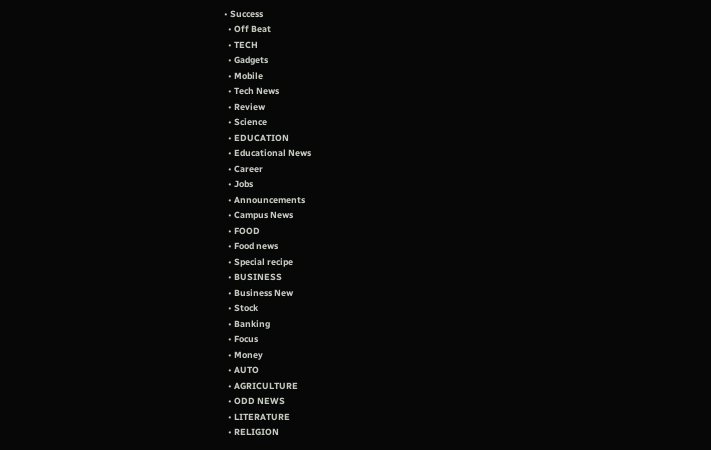• Success
  • Off Beat
  • TECH
  • Gadgets
  • Mobile
  • Tech News
  • Review
  • Science
  • EDUCATION
  • Educational News
  • Career
  • Jobs
  • Announcements
  • Campus News
  • FOOD
  • Food news
  • Special recipe
  • BUSINESS
  • Business New
  • Stock
  • Banking
  • Focus
  • Money
  • AUTO
  • AGRICULTURE
  • ODD NEWS
  • LITERATURE
  • RELIGION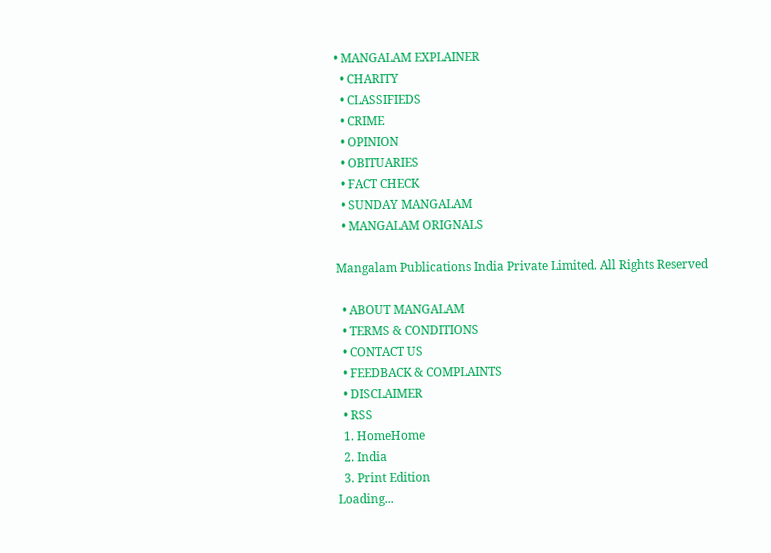• MANGALAM EXPLAINER
  • CHARITY
  • CLASSIFIEDS
  • CRIME
  • OPINION
  • OBITUARIES
  • FACT CHECK
  • SUNDAY MANGALAM
  • MANGALAM ORIGNALS

Mangalam Publications India Private Limited. All Rights Reserved

  • ABOUT MANGALAM
  • TERMS & CONDITIONS
  • CONTACT US
  • FEEDBACK & COMPLAINTS
  • DISCLAIMER
  • RSS
  1. HomeHome
  2. India
  3. Print Edition
Loading...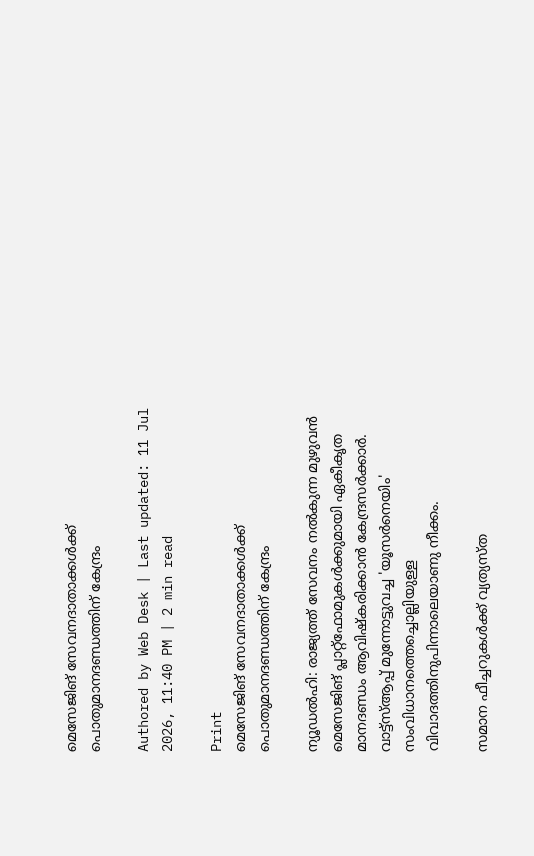മെസേജിങ്‌ സേവനദാതാക്കള്‍ക്ക്‌ പൊതുമാനദണ്ഡത്തിന്‌ കേന്ദ്രം

Authored by Web Desk | Last updated: 11 Jul 2026, 11:40 PM | 2 min read

Print
മെസേജിങ്‌ സേവനദാതാക്കള്‍ക്ക്‌ പൊതുമാനദണ്ഡത്തിന്‌ കേന്ദ്രം

ന്യൂഡല്‍ഹി: രാജ്യത്ത്‌ സേവനം നല്‍കുന്ന മുഴുവന്‍ മെസേജിങ്‌ പ്ലാറ്റ്‌ഫോമുകള്‍ക്കുമായി ഏകീകൃത മാനദണ്ഡം ആവിഷ്‌കരിക്കാന്‍ കേന്ദ്രസര്‍ക്കാര്‍. വാട്ട്‌സ്‌ആപ്പ്‌ മുന്നോട്ടുവച്ച 'യൂസര്‍നെയിം' സംവിധാനത്തെച്ചൊല്ലിയുള്ള വിവാദത്തിനുപിന്നാലെയാണു നീക്കം.

സമാന ഫീച്ചറുകള്‍ക്ക്‌ വ്യത്യസ്‌ത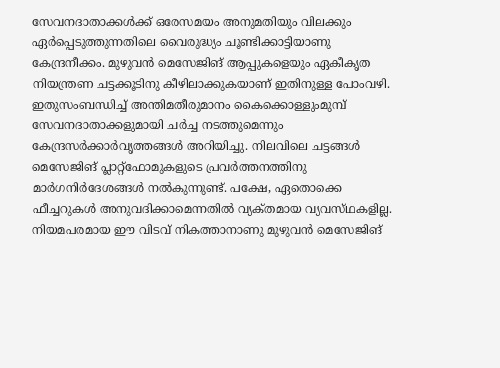സേവനദാതാക്കള്‍ക്ക്‌ ഒരേസമയം അനുമതിയും വിലക്കും ഏര്‍പ്പെടുത്തുന്നതിലെ വൈരുദ്ധ്യം ചൂണ്ടിക്കാട്ടിയാണു കേന്ദ്രനീക്കം. മുഴുവന്‍ മെസേജിങ്‌ ആപ്പുകളെയും ഏകീകൃത നിയന്ത്രണ ചട്ടക്കൂടിനു കീഴിലാക്കുകയാണ്‌ ഇതിനുള്ള പോംവഴി. ഇതുസംബന്ധിച്ച്‌ അന്തിമതീരുമാനം കൈക്കൊള്ളുംമുമ്പ്‌ സേവനദാതാക്കളുമായി ചര്‍ച്ച നടത്തുമെന്നും കേന്ദ്രസര്‍ക്കാര്‍വൃത്തങ്ങള്‍ അറിയിച്ചു. നിലവിലെ ചട്ടങ്ങള്‍ മെസേജിങ്‌ പ്ലാറ്റ്‌ഫോമുകളുടെ പ്രവര്‍ത്തനത്തിനു മാര്‍ഗനിര്‍ദേശങ്ങള്‍ നല്‍കുന്നുണ്ട്‌. പക്ഷേ, ഏതൊക്കെ ഫീച്ചറുകള്‍ അനുവദിക്കാമെന്നതില്‍ വ്യക്‌തമായ വ്യവസ്‌ഥകളില്ല. നിയമപരമായ ഈ വിടവ്‌ നികത്താനാണു മുഴുവന്‍ മെസേജിങ്‌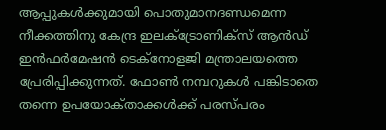ആപ്പുകള്‍ക്കുമായി പൊതുമാനദണ്ഡമെന്ന നീക്കത്തിനു കേന്ദ്ര ഇലക്‌ട്രോണിക്‌സ്‌ ആന്‍ഡ്‌ ഇന്‍ഫര്‍മേഷന്‍ ടെക്‌നോളജി മന്ത്രാലയത്തെ പ്രേരിപ്പിക്കുന്നത്‌. ഫോണ്‍ നമ്പറുകള്‍ പങ്കിടാതെ തന്നെ ഉപയോക്‌താക്കള്‍ക്ക്‌ പരസ്‌പരം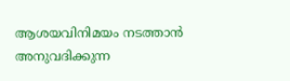ആശയവിനിമയം നടത്താന്‍ അനുവദിക്കുന്ന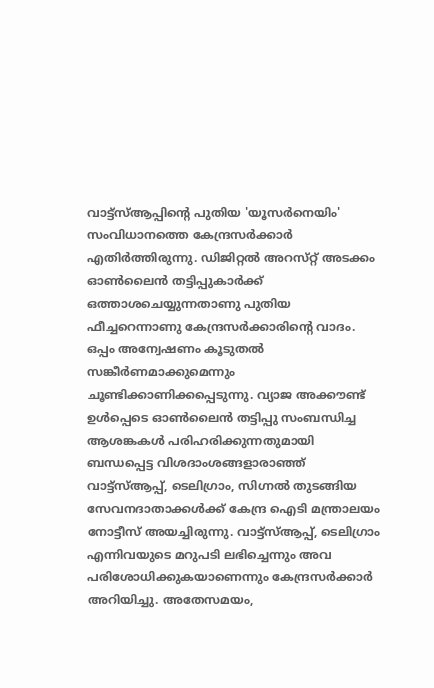വാട്ട്‌സ്‌ആപ്പിന്റെ പുതിയ 'യൂസര്‍നെയിം' സംവിധാനത്തെ കേന്ദ്രസര്‍ക്കാര്‍ എതിര്‍ത്തിരുന്നു. ഡിജിറ്റല്‍ അറസ്‌റ്റ്‌ അടക്കം ഓണ്‍ലൈന്‍ തട്ടിപ്പുകാര്‍ക്ക്‌ ഒത്താശചെയ്യുന്നതാണു പുതിയ ഫീച്ചറെന്നാണു കേന്ദ്രസര്‍ക്കാരിന്റെ വാദം. ഒപ്പം അന്വേഷണം കൂടുതല്‍ സങ്കീര്‍ണമാക്കുമെന്നും ചൂണ്ടിക്കാണിക്കപ്പെടുന്നു. വ്യാജ അക്കൗണ്ട്‌ ഉള്‍പ്പെടെ ഓണ്‍ലൈന്‍ തട്ടിപ്പു സംബന്ധിച്ച ആശങ്കകള്‍ പരിഹരിക്കുന്നതുമായി ബന്ധപ്പെട്ട വിശദാംശങ്ങളാരാഞ്ഞ്‌ വാട്ട്‌സ്‌ആപ്പ്‌, ടെലിഗ്രാം, സിഗ്നല്‍ തുടങ്ങിയ സേവനദാതാക്കള്‍ക്ക്‌ കേന്ദ്ര ഐടി മന്ത്രാലയം നോട്ടീസ്‌ അയച്ചിരുന്നു. വാട്ട്‌സ്‌ആപ്പ്‌, ടെലിഗ്രാം എന്നിവയുടെ മറുപടി ലഭിച്ചെന്നും അവ പരിശോധിക്കുകയാണെന്നും കേന്ദ്രസര്‍ക്കാര്‍ അറിയിച്ചു. അതേസമയം,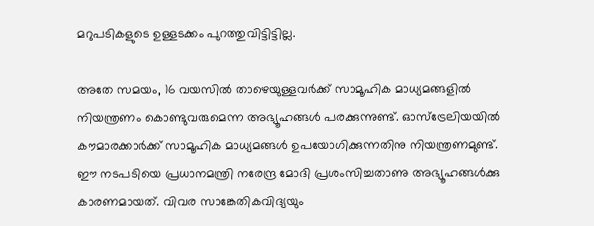മറുപടികളുടെ ഉള്ളടക്കം പുറത്തുവിട്ടിട്ടില്ല.

അതേ സമയം, 16 വയസില്‍ താഴെയുള്ളവര്‍ക്ക്‌ സാമൂഹിക മാധ്യമങ്ങളില്‍ നിയന്ത്രണം കൊണ്ടുവരുമെന്ന അഭ്യൂഹങ്ങള്‍ പരക്കുന്നുണ്ട്‌. ഓസ്‌ട്രേലിയയില്‍ കൗമാരക്കാര്‍ക്ക്‌ സാമൂഹിക മാധ്യമങ്ങള്‍ ഉപയോഗിക്കുന്നതിനു നിയന്ത്രണമുണ്ട്‌. ഈ നടപടിയെ പ്രധാനമന്ത്രി നരേന്ദ്ര മോദി പ്രശംസിച്ചതാണു അഭ്യൂഹങ്ങള്‍ക്കു കാരണമായത്‌. വിവര സാങ്കേതികവിദ്യയും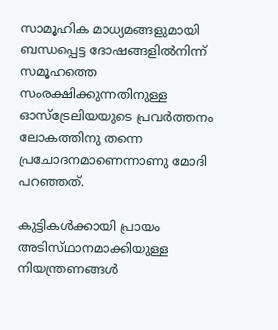സാമൂഹിക മാധ്യമങ്ങളുമായി ബന്ധപ്പെട്ട ദോഷങ്ങളില്‍നിന്ന്‌ സമൂഹത്തെ സംരക്ഷിക്കുന്നതിനുള്ള ഓസ്‌ട്രേലിയയുടെ പ്രവര്‍ത്തനം ലോകത്തിനു തന്നെ പ്രചോദനമാണെന്നാണു മോദി പറഞ്ഞത്‌.

കുട്ടികള്‍ക്കായി പ്രായം അടിസ്‌ഥാനമാക്കിയുള്ള നിയന്ത്രണങ്ങള്‍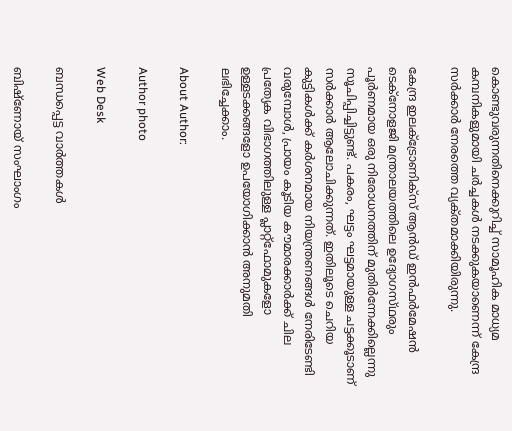കൊണ്ടുവരുന്നതിനെക്കുറിച്ച്‌ സാമൂഹിക മാധ്യമ കമ്പനികളുമായി ചര്‍ച്ചകള്‍ നടക്കുകയാണെന്ന്‌ കേന്ദ്ര സര്‍ക്കാര്‍ നേരത്തെ വ്യക്‌തമാക്കിയിരുന്നു.

കേന്ദ്ര ഇലക്‌ട്രോണിക്‌സ്‌ ആന്‍ഡ്‌ ഇന്‍ഫര്‍മേഷന്‍ ടെക്‌നോളജി മന്ത്രാലയത്തിലെ ഉദ്യോഗസ്‌ഥരും പൂര്‍ണമായ ഒരു നിരോധനത്തിന്‌ മുതിര്‍ന്നേക്കില്ലെന്നു സൂചിപ്പിച്ചിട്ടുണ്ട്‌. പകരം, ഘട്ടം ഘട്ടമായുള്ള ചട്ടക്കൂടാണ്‌ സര്‍ക്കാര്‍ ആലോചിക്കുന്നത്‌. ഇതിലൂടെ ചെറിയ കുട്ടികള്‍ക്ക്‌ കര്‍ശനമായ നിയന്ത്രണങ്ങള്‍ നേരിടേണ്ടി വരുമ്പോള്‍, പ്രായം കൂടിയ കൗമാരക്കാര്‍ക്ക്‌ ചില പ്രത്യേക വിഭാഗത്തിലുള്ള പ്ലാറ്റ്‌ഫോമുകളോ ഉള്ളടക്കങ്ങളോ ഉപയോഗിക്കാന്‍ അനുമതി ലഭിച്ചേക്കാം.

About Author:

Author photo

Web Desk

ബന്ധപ്പെട്ട വാർത്തകൾ

ബിഷ്‌ണോയ്‌ സംഘാംഗം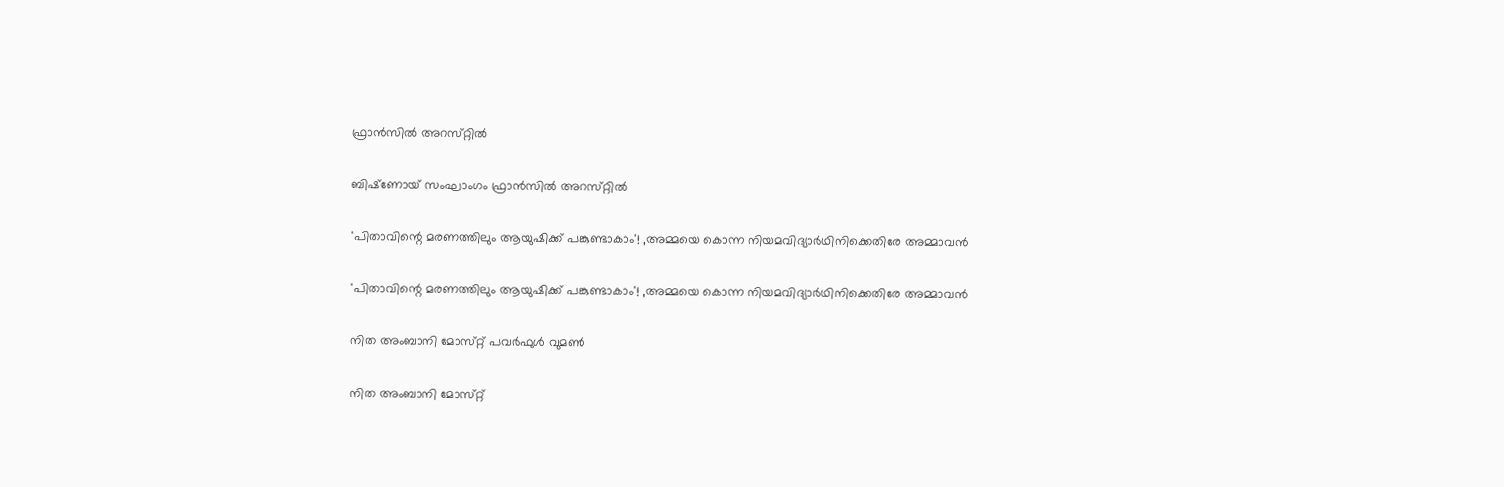ഫ്രാന്‍സില്‍ അറസ്‌റ്റില്‍

ബിഷ്‌ണോയ്‌ സംഘാംഗം ഫ്രാന്‍സില്‍ അറസ്‌റ്റില്‍

'പിതാവിന്റെ മരണത്തിലും ആയുഷിക്ക്‌ പങ്കുണ്ടാകാം'! ,അമ്മയെ കൊന്ന നിയമവിദ്യാര്‍ഥിനിക്കെതിരേ അമ്മാവന്‍

'പിതാവിന്റെ മരണത്തിലും ആയുഷിക്ക്‌ പങ്കുണ്ടാകാം'! ,അമ്മയെ കൊന്ന നിയമവിദ്യാര്‍ഥിനിക്കെതിരേ അമ്മാവന്‍

നിത അംബാനി മോസ്‌റ്റ്‌ പവര്‍ഫുള്‍ വുമണ്‍

നിത അംബാനി മോസ്‌റ്റ്‌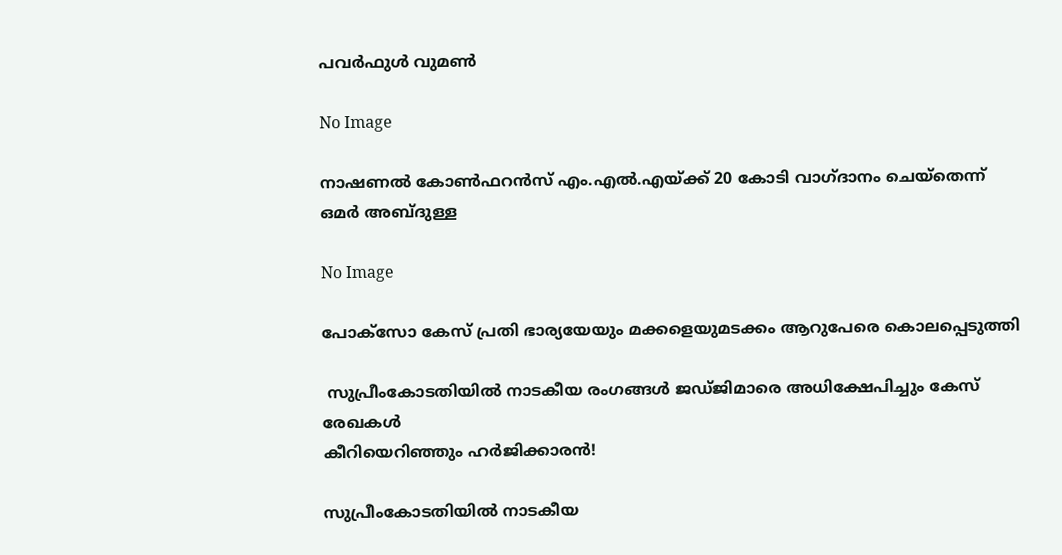പവര്‍ഫുള്‍ വുമണ്‍

No Image

നാഷണല്‍ കോണ്‍ഫറന്‍സ്‌ എം.എല്‍.എയ്‌ക്ക്‌ 20 കോടി വാഗ്‌ദാനം ചെയ്‌തെന്ന്‌ ഒമര്‍ അബ്‌ദുള്ള

No Image

പോക്‌സോ കേസ്‌ പ്രതി ഭാര്യയേയും മക്കളെയുമടക്കം ആറുപേരെ കൊലപ്പെടുത്തി

 സുപ്രീംകോടതിയില്‍ നാടകീയ രംഗങ്ങള്‍ ജഡ്‌ജിമാരെ അധിക്ഷേപിച്ചും കേസ്‌ രേഖകള്‍
കീറിയെറിഞ്ഞും ഹര്‍ജിക്കാരന്‍!

സുപ്രീംകോടതിയില്‍ നാടകീയ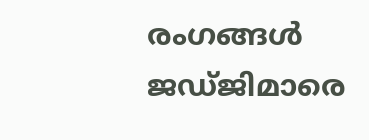രംഗങ്ങള്‍ ജഡ്‌ജിമാരെ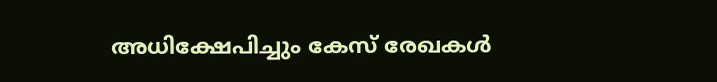അധിക്ഷേപിച്ചും കേസ്‌ രേഖകള്‍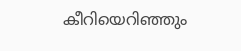കീറിയെറിഞ്ഞും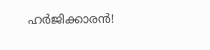ഹര്‍ജിക്കാരന്‍!